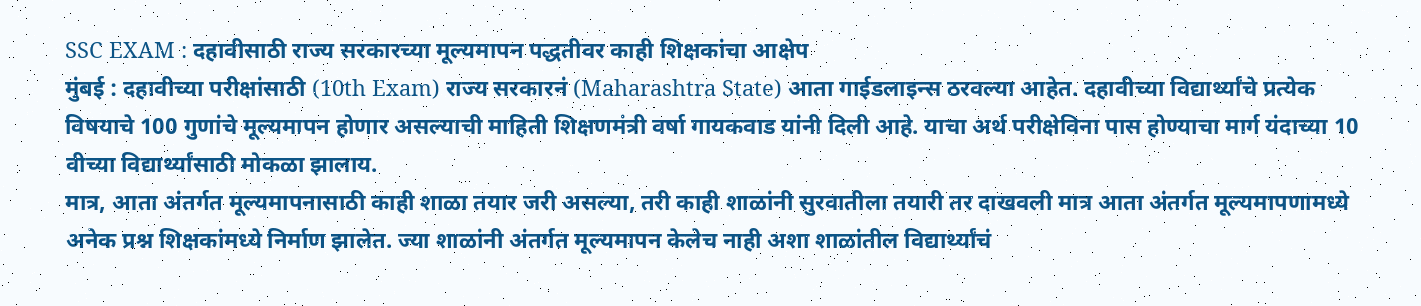SSC EXAM : दहावीसाठी राज्य सरकारच्या मूल्यमापन पद्धतीवर काही शिक्षकांचा आक्षेप
मुंबई : दहावीच्या परीक्षांसाठी (10th Exam) राज्य सरकारनं (Maharashtra State) आता गाईडलाइन्स ठरवल्या आहेत. दहावीच्या विद्यार्थ्यांचे प्रत्येक विषयाचे 100 गुणांचे मूल्यमापन होणार असल्याची माहिती शिक्षणमंत्री वर्षा गायकवाड यांनी दिली आहे. याचा अर्थ परीक्षेविना पास होण्याचा मार्ग यंदाच्या 10 वीच्या विद्यार्थ्यांसाठी मोकळा झालाय.
मात्र, आता अंतर्गत मूल्यमापनासाठी काही शाळा तयार जरी असल्या, तरी काही शाळांनी सुरवातीला तयारी तर दाखवली मात्र आता अंतर्गत मूल्यमापणामध्ये अनेक प्रश्न शिक्षकांमध्ये निर्माण झालेत. ज्या शाळांनी अंतर्गत मूल्यमापन केलेच नाही अशा शाळांतील विद्यार्थ्यांचं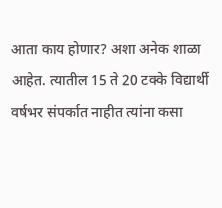आता काय होणार? अशा अनेक शाळा आहेत. त्यातील 15 ते 20 टक्के विद्यार्थी वर्षभर संपर्कात नाहीत त्यांना कसा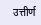उत्तीर्ण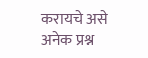करायचे असे अनेक प्रश्न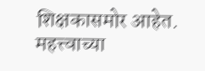शिक्षकासमोर आहेत.
महत्त्वाच्या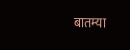बातम्या